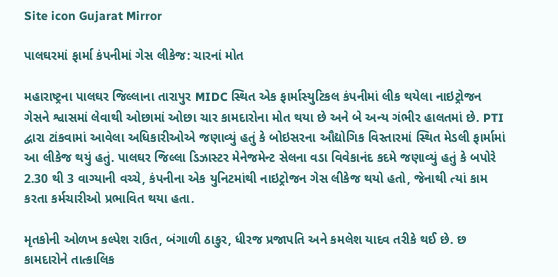Site icon Gujarat Mirror

પાલઘરમાં ફાર્મા કંપનીમાં ગેસ લીકેજ: ચારનાં મોત

મહારાષ્ટ્રના પાલઘર જિલ્લાના તારાપુર MIDC સ્થિત એક ફાર્માસ્યુટિકલ કંપનીમાં લીક થયેલા નાઇટ્રોજન ગેસને શ્વાસમાં લેવાથી ઓછામાં ઓછા ચાર કામદારોના મોત થયા છે અને બે અન્ય ગંભીર હાલતમાં છે. PTI દ્વારા ટાંકવામાં આવેલા અધિકારીઓએ જણાવ્યું હતું કે બોઇસરના ઔદ્યોગિક વિસ્તારમાં સ્થિત મેડલી ફાર્મામાં આ લીકેજ થયું હતું. પાલઘર જિલ્લા ડિઝાસ્ટર મેનેજમેન્ટ સેલના વડા વિવેકાનંદ કદમે જણાવ્યું હતું કે બપોરે 2.30 થી 3 વાગ્યાની વચ્ચે, કંપનીના એક યુનિટમાંથી નાઇટ્રોજન ગેસ લીકેજ થયો હતો, જેનાથી ત્યાં કામ કરતા કર્મચારીઓ પ્રભાવિત થયા હતા.

મૃતકોની ઓળખ કલ્પેશ રાઉત, બંગાળી ઠાકુર, ધીરજ પ્રજાપતિ અને કમલેશ યાદવ તરીકે થઈ છે. છ કામદારોને તાત્કાલિક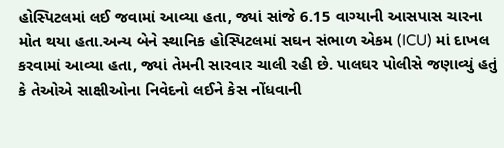હોસ્પિટલમાં લઈ જવામાં આવ્યા હતા, જ્યાં સાંજે 6.15 વાગ્યાની આસપાસ ચારના મોત થયા હતા.અન્ય બેને સ્થાનિક હોસ્પિટલમાં સઘન સંભાળ એકમ (ICU) માં દાખલ કરવામાં આવ્યા હતા, જ્યાં તેમની સારવાર ચાલી રહી છે. પાલઘર પોલીસે જણાવ્યું હતું કે તેઓએ સાક્ષીઓના નિવેદનો લઈને કેસ નોંધવાની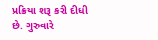પ્રક્રિયા શરૂ કરી દીધી છે. ગુરુવારે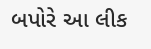બપોરે આ લીક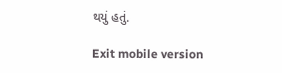થયું હતું.

Exit mobile version